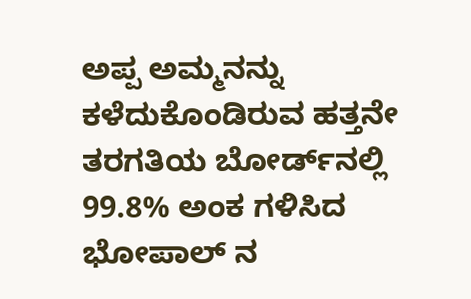ಅಪ್ಪ ಅಮ್ಮನನ್ನು ಕಳೆದುಕೊಂಡಿರುವ ಹತ್ತನೇ ತರಗತಿಯ ಬೋರ್ಡ್‌ನಲ್ಲಿ 99.8% ಅಂಕ ಗಳಿಸಿದ ಭೋಪಾಲ್ ನ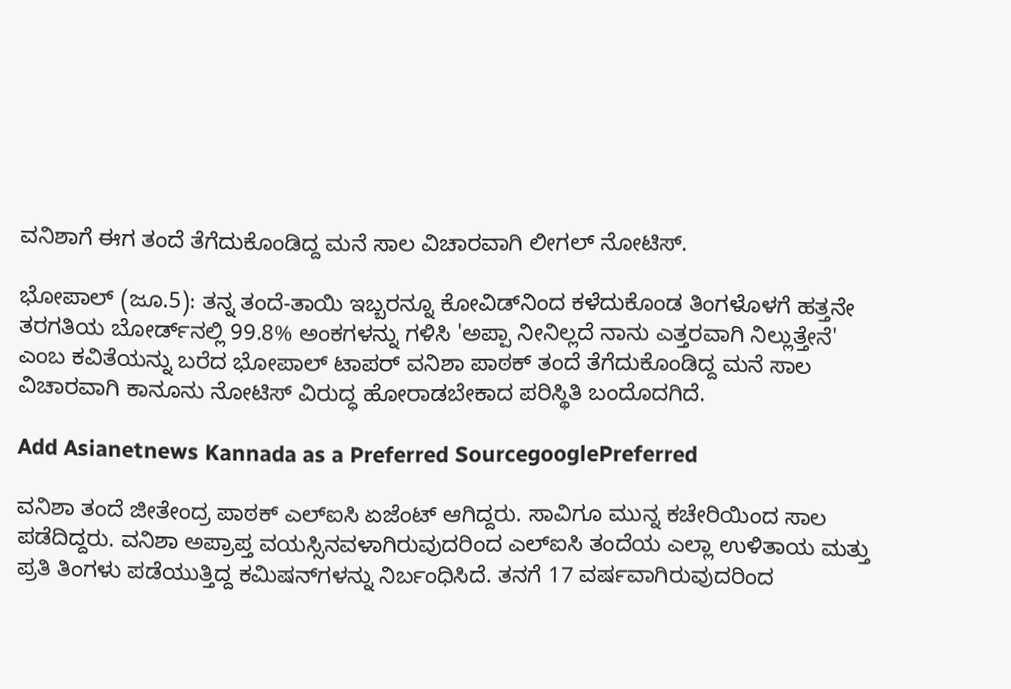ವನಿಶಾಗೆ ಈಗ ತಂದೆ ತೆಗೆದುಕೊಂಡಿದ್ದ ಮನೆ ಸಾಲ ವಿಚಾರವಾಗಿ ಲೀಗಲ್ ನೋಟಿಸ್‌.

ಭೋಪಾಲ್ (ಜೂ.5): ತನ್ನ ತಂದೆ-ತಾಯಿ ಇಬ್ಬರನ್ನೂ ಕೋವಿಡ್‌ನಿಂದ ಕಳೆದುಕೊಂಡ ತಿಂಗಳೊಳಗೆ ಹತ್ತನೇ ತರಗತಿಯ ಬೋರ್ಡ್‌ನಲ್ಲಿ 99.8% ಅಂಕಗಳನ್ನು ಗಳಿಸಿ 'ಅಪ್ಪಾ ನೀನಿಲ್ಲದೆ ನಾನು ಎತ್ತರವಾಗಿ ನಿಲ್ಲುತ್ತೇನೆ' ಎಂಬ ಕವಿತೆಯನ್ನು ಬರೆದ ಭೋಪಾಲ್ ಟಾಪರ್ ವನಿಶಾ ಪಾಠಕ್ ತಂದೆ ತೆಗೆದುಕೊಂಡಿದ್ದ ಮನೆ ಸಾಲ ವಿಚಾರವಾಗಿ ಕಾನೂನು ನೋಟಿಸ್‌ ವಿರುದ್ಧ ಹೋರಾಡಬೇಕಾದ ಪರಿಸ್ಥಿತಿ ಬಂದೊದಗಿದೆ.

Add Asianetnews Kannada as a Preferred SourcegooglePreferred

ವನಿಶಾ ತಂದೆ ಜೀತೇಂದ್ರ ಪಾಠಕ್ ಎಲ್ಐಸಿ ಏಜೆಂಟ್ ಆಗಿದ್ದರು. ಸಾವಿಗೂ ಮುನ್ನ ಕಚೇರಿಯಿಂದ ಸಾಲ ಪಡೆದಿದ್ದರು. ವನಿಶಾ ಅಪ್ರಾಪ್ತ ವಯಸ್ಸಿನವಳಾಗಿರುವುದರಿಂದ ಎಲ್‌ಐಸಿ ತಂದೆಯ ಎಲ್ಲಾ ಉಳಿತಾಯ ಮತ್ತು ಪ್ರತಿ ತಿಂಗಳು ಪಡೆಯುತ್ತಿದ್ದ ಕಮಿಷನ್‌ಗಳನ್ನು ನಿರ್ಬಂಧಿಸಿದೆ. ತನಗೆ 17 ವರ್ಷವಾಗಿರುವುದರಿಂದ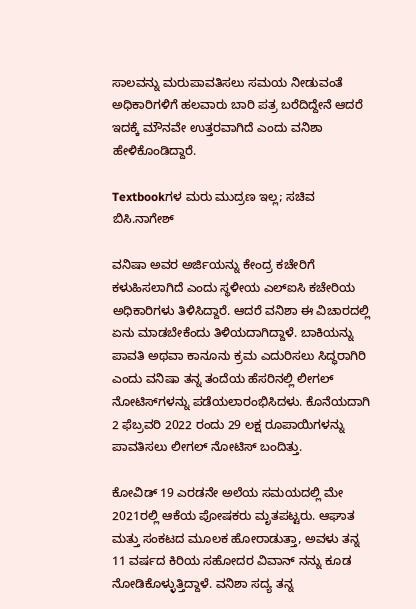ಸಾಲವನ್ನು ಮರುಪಾವತಿಸಲು ಸಮಯ ನೀಡುವಂತೆ ಅಧಿಕಾರಿಗಳಿಗೆ ಹಲವಾರು ಬಾರಿ ಪತ್ರ ಬರೆದಿದ್ದೇನೆ ಆದರೆ ಇದಕ್ಕೆ ಮೌನವೇ ಉತ್ತರವಾಗಿದೆ ಎಂದು ವನಿಶಾ ಹೇಳಿಕೊಂಡಿದ್ದಾರೆ.

Textbookಗಳ ಮರು ಮುದ್ರಣ ಇಲ್ಲ; ಸಚಿವ ಬಿಸಿ.ನಾಗೇಶ್

ವನಿಷಾ ಅವರ ಅರ್ಜಿಯನ್ನು ಕೇಂದ್ರ ಕಚೇರಿಗೆ ಕಳುಹಿಸಲಾಗಿದೆ ಎಂದು ಸ್ಥಳೀಯ ಎಲ್‌ಐಸಿ ಕಚೇರಿಯ ಅಧಿಕಾರಿಗಳು ತಿಳಿಸಿದ್ದಾರೆ. ಆದರೆ ವನಿಶಾ ಈ ವಿಚಾರದಲ್ಲಿ ಏನು ಮಾಡಬೇಕೆಂದು ತಿಳಿಯದಾಗಿದ್ದಾಳೆ. ಬಾಕಿಯನ್ನು ಪಾವತಿ ಅಥವಾ ಕಾನೂನು ಕ್ರಮ ಎದುರಿಸಲು ಸಿದ್ಧರಾಗಿರಿ ಎಂದು ವನಿಷಾ ತನ್ನ ತಂದೆಯ ಹೆಸರಿನಲ್ಲಿ ಲೀಗಲ್ ನೋಟಿಸ್‌ಗಳನ್ನು ಪಡೆಯಲಾರಂಭಿಸಿದಳು. ಕೊನೆಯದಾಗಿ 2 ಫೆಬ್ರವರಿ 2022 ರಂದು 29 ಲಕ್ಷ ರೂಪಾಯಿಗಳನ್ನು ಪಾವತಿಸಲು ಲೀಗಲ್ ನೋಟಿಸ್ ಬಂದಿತ್ತು.

ಕೋವಿಡ್ 19 ಎರಡನೇ ಅಲೆಯ ಸಮಯದಲ್ಲಿ ಮೇ 2021ರಲ್ಲಿ ಆಕೆಯ ಪೋಷಕರು ಮೃತಪಟ್ಟರು. ಆಘಾತ ಮತ್ತು ಸಂಕಟದ ಮೂಲಕ ಹೋರಾಡುತ್ತಾ, ಅವಳು ತನ್ನ 11 ವರ್ಷದ ಕಿರಿಯ ಸಹೋದರ ವಿವಾನ್ ನನ್ನು ಕೂಡ ನೋಡಿಕೊಳ್ಳುತ್ತಿದ್ದಾಳೆ. ವನಿಶಾ ಸದ್ಯ ತನ್ನ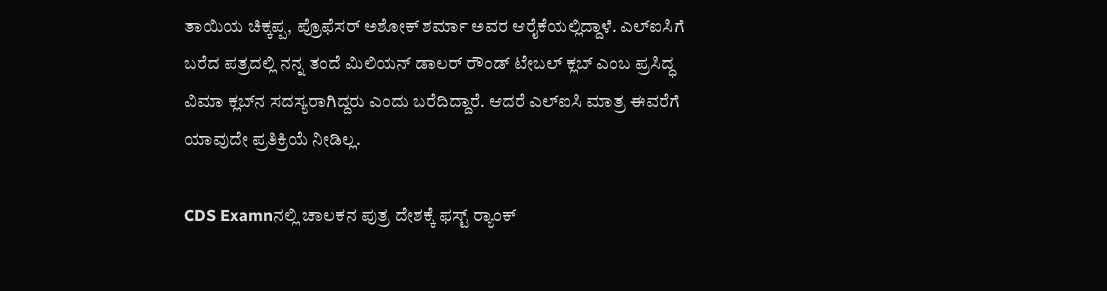ತಾಯಿಯ ಚಿಕ್ಕಪ್ಪ, ಪ್ರೊಫೆಸರ್ ಅಶೋಕ್ ಶರ್ಮಾ ಅವರ ಆರೈಕೆಯಲ್ಲಿದ್ದಾಳೆ. ಎಲ್‌ಐಸಿಗೆ ಬರೆದ ಪತ್ರದಲ್ಲಿ ನನ್ನ ತಂದೆ ಮಿಲಿಯನ್ ಡಾಲರ್ ರೌಂಡ್ ಟೇಬಲ್ ಕ್ಲಬ್ ಎಂಬ ಪ್ರಸಿದ್ಧ ವಿಮಾ ಕ್ಲಬ್‌ನ ಸದಸ್ಯರಾಗಿದ್ದರು ಎಂದು ಬರೆದಿದ್ದಾರೆ. ಆದರೆ ಎಲ್‌ಐಸಿ ಮಾತ್ರ ಈವರೆಗೆ ಯಾವುದೇ ಪ್ರತಿಕ್ರಿಯೆ ನೀಡಿಲ್ಲ.

CDS Examnನಲ್ಲಿ ಚಾಲಕನ ಪುತ್ರ ದೇಶಕ್ಕೆ ಫಸ್ಟ್ ರ‍್ಯಾಂಕ್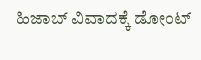ಹಿಜಾಬ್ ವಿವಾದಕ್ಕೆ ಡೋಂಟ್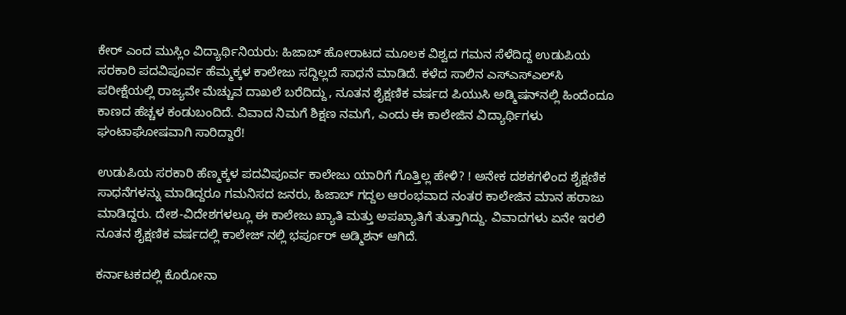ಕೇರ್ ಎಂದ ಮುಸ್ಲಿಂ ವಿದ್ಯಾರ್ಥಿನಿಯರು: ಹಿಜಾಬ್ ಹೋರಾಟದ ಮೂಲಕ ವಿಶ್ವದ ಗಮನ ಸೆಳೆದಿದ್ದ ಉಡುಪಿಯ ಸರಕಾರಿ ಪದವಿಪೂರ್ವ ಹೆಮ್ಮಕ್ಕಳ ಕಾಲೇಜು ಸದ್ದಿಲ್ಲದೆ ಸಾಧನೆ ಮಾಡಿದೆ. ಕಳೆದ ಸಾಲಿನ ಎಸ್ಎಸ್ಎಲ್‌ಸಿ ಪರೀಕ್ಷೆಯಲ್ಲಿ ರಾಜ್ಯವೇ ಮೆಚ್ಚುವ ದಾಖಲೆ ಬರೆದಿದ್ದು, ನೂತನ ಶೈಕ್ಷಣಿಕ ವರ್ಷದ ಪಿಯುಸಿ ಅಡ್ಮಿಷನ್‌ನಲ್ಲಿ ಹಿಂದೆಂದೂ ಕಾಣದ ಹೆಚ್ಚಳ ಕಂಡುಬಂದಿದೆ. ವಿವಾದ ನಿಮಗೆ ಶಿಕ್ಷಣ ನಮಗೆ, ಎಂದು ಈ ಕಾಲೇಜಿನ ವಿದ್ಯಾರ್ಥಿಗಳು ಘಂಟಾಘೋಷವಾಗಿ ಸಾರಿದ್ದಾರೆ!

ಉಡುಪಿಯ ಸರಕಾರಿ ಹೆಣ್ಮಕ್ಕಳ ಪದವಿಪೂರ್ವ ಕಾಲೇಜು ಯಾರಿಗೆ ಗೊತ್ತಿಲ್ಲ ಹೇಳಿ? ! ಅನೇಕ ದಶಕಗಳಿಂದ ಶೈಕ್ಷಣಿಕ ಸಾಧನೆಗಳನ್ನು ಮಾಡಿದ್ದರೂ ಗಮನಿಸದ ಜನರು, ಹಿಜಾಬ್ ಗದ್ದಲ ಆರಂಭವಾದ ನಂತರ ಕಾಲೇಜಿನ ಮಾನ ಹರಾಜು ಮಾಡಿದ್ದರು. ದೇಶ-ವಿದೇಶಗಳಲ್ಲೂ ಈ ಕಾಲೇಜು ಖ್ಯಾತಿ ಮತ್ತು ಅಪಖ್ಯಾತಿಗೆ ತುತ್ತಾಗಿದ್ದು. ವಿವಾದಗಳು ಏನೇ ಇರಲಿ ನೂತನ ಶೈಕ್ಷಣಿಕ ವರ್ಷದಲ್ಲಿ ಕಾಲೇಜ್ ನಲ್ಲಿ ಭರ್ಪೂರ್ ಅಡ್ಮಿಶನ್ ಆಗಿದೆ.

ಕರ್ನಾಟಕದಲ್ಲಿ ಕೊರೋನಾ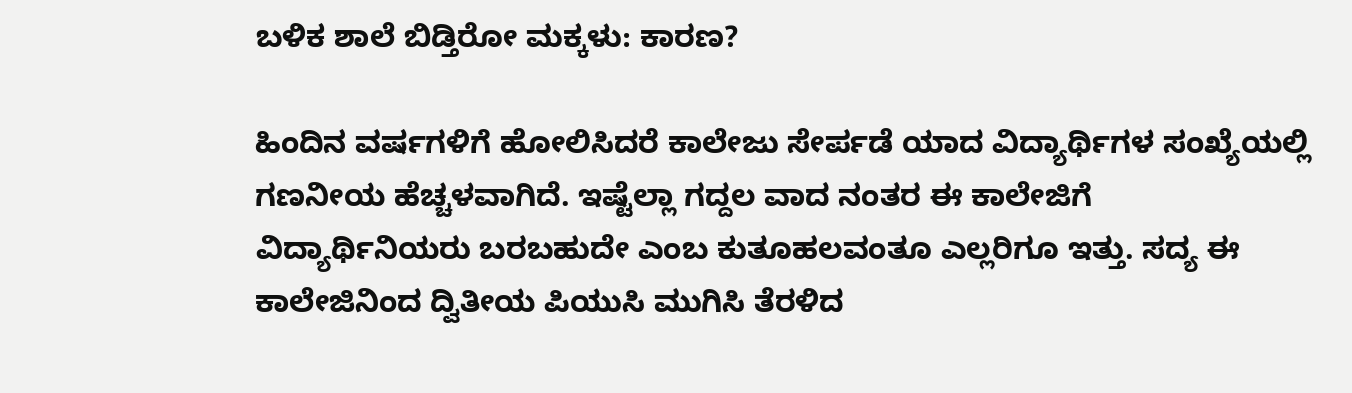ಬಳಿಕ ಶಾಲೆ ಬಿಡ್ತಿರೋ ಮಕ್ಕಳು: ಕಾರಣ?

ಹಿಂದಿನ ವರ್ಷಗಳಿಗೆ ಹೋಲಿಸಿದರೆ ಕಾಲೇಜು ಸೇರ್ಪಡೆ ಯಾದ ವಿದ್ಯಾರ್ಥಿಗಳ ಸಂಖ್ಯೆಯಲ್ಲಿ ಗಣನೀಯ ಹೆಚ್ಚಳವಾಗಿದೆ. ಇಷ್ಟೆಲ್ಲಾ ಗದ್ದಲ ವಾದ ನಂತರ ಈ ಕಾಲೇಜಿಗೆ ವಿದ್ಯಾರ್ಥಿನಿಯರು ಬರಬಹುದೇ ಎಂಬ ಕುತೂಹಲವಂತೂ ಎಲ್ಲರಿಗೂ ಇತ್ತು. ಸದ್ಯ ಈ ಕಾಲೇಜಿನಿಂದ ದ್ವಿತೀಯ ಪಿಯುಸಿ ಮುಗಿಸಿ ತೆರಳಿದ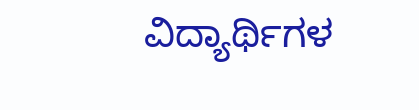ವಿದ್ಯಾರ್ಥಿಗಳ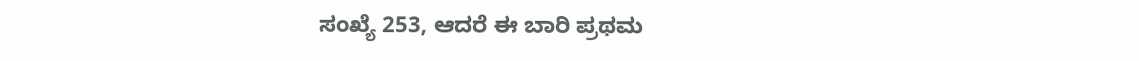ಸಂಖ್ಯೆ 253, ಆದರೆ ಈ ಬಾರಿ ಪ್ರಥಮ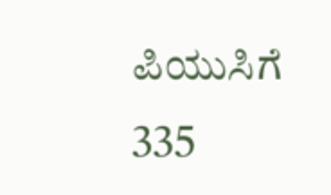ಪಿಯುಸಿಗೆ 335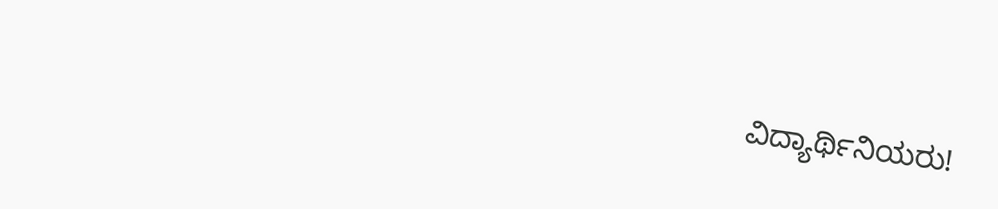ವಿದ್ಯಾರ್ಥಿನಿಯರು!